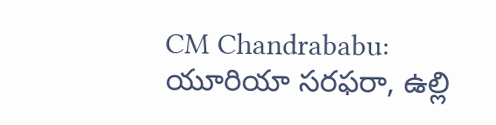CM Chandrababu: యూరియా సరఫరా, ఉల్లి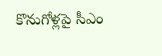కొనుగోళ్లపై సీఎం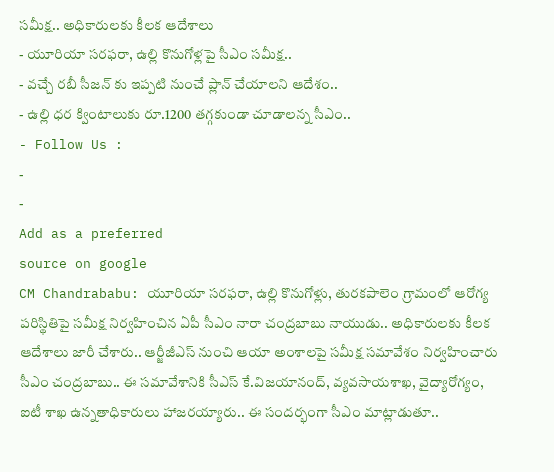సమీక్ష.. అధికారులకు కీలక ఆదేశాలు
- యూరియా సరఫరా, ఉల్లి కొనుగోళ్లపై సీఎం సమీక్ష..
- వచ్చే రబీ సీజన్ కు ఇప్పటి నుంచే ప్లాన్ చేయాలని ఆదేశం..
- ఉల్లి ధర క్వింటాలుకు రూ.1200 తగ్గకుండా చూడాలన్న సీఎం..
- Follow Us :
-
-
Add as a preferred
source on google
CM Chandrababu: యూరియా సరఫరా, ఉల్లి కొనుగోళ్లు, తురకపాలెం గ్రామంలో ఆరోగ్య పరిస్థితిపై సమీక్ష నిర్వహించిన ఏపీ సీఎం నారా చంద్రబాబు నాయుడు.. అధికారులకు కీలక ఆదేశాలు జారీ చేశారు.. ఆర్జీజీఎస్ నుంచి ఆయా అంశాలపై సమీక్ష సమావేశం నిర్వహించారు సీఎం చంద్రబాబు.. ఈ సమావేశానికి సీఎస్ కే.విజయానంద్, వ్యవసాయశాఖ, వైద్యారోగ్యం, ఐటీ శాఖ ఉన్నతాధికారులు హాజరయ్యారు.. ఈ సందర్భంగా సీఎం మాట్లాడుతూ..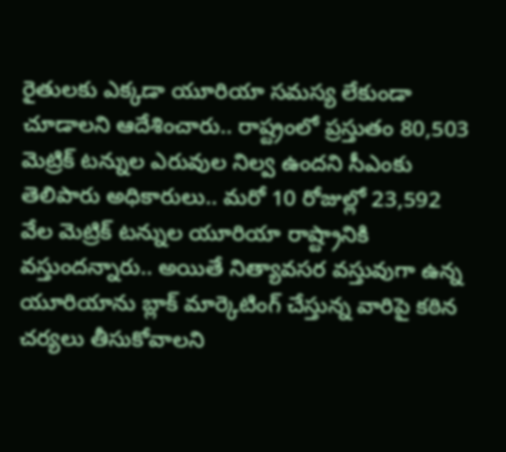రైతులకు ఎక్కడా యూరియా సమస్య లేకుండా చూడాలని ఆదేశించారు.. రాష్ట్రంలో ప్రస్తుతం 80,503 మెట్రిక్ టన్నుల ఎరువుల నిల్వ ఉందని సీఎంకు తెలిపారు అధికారులు.. మరో 10 రోజుల్లో 23,592 వేల మెట్రిక్ టన్నుల యూరియా రాష్ట్రానికి వస్తుందన్నారు.. అయితే నిత్యావసర వస్తువుగా ఉన్న యూరియాను బ్లాక్ మార్కెటింగ్ చేస్తున్న వారిపై కఠిన చర్యలు తీసుకోవాలని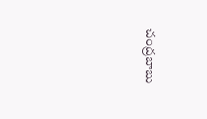చంద్రబాబు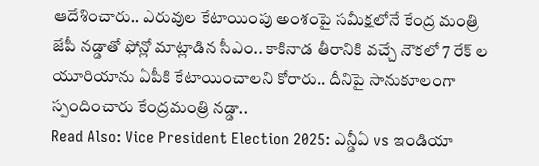ఆదేశించారు.. ఎరువుల కేటాయింపు అంశంపై సమీక్షలోనే కేంద్ర మంత్రి జేపీ నడ్డాతో ఫోన్లో మాట్లాడిన సీఎం.. కాకినాడ తీరానికి వచ్చే నౌకలో 7 రేక్ ల యూరియాను ఏపీకి కేటాయించాలని కోరారు.. దీనిపై సానుకూలంగా స్పందించారు కేంద్రమంత్రి నడ్డా..
Read Also: Vice President Election 2025: ఎన్డీఏ vs ఇండియా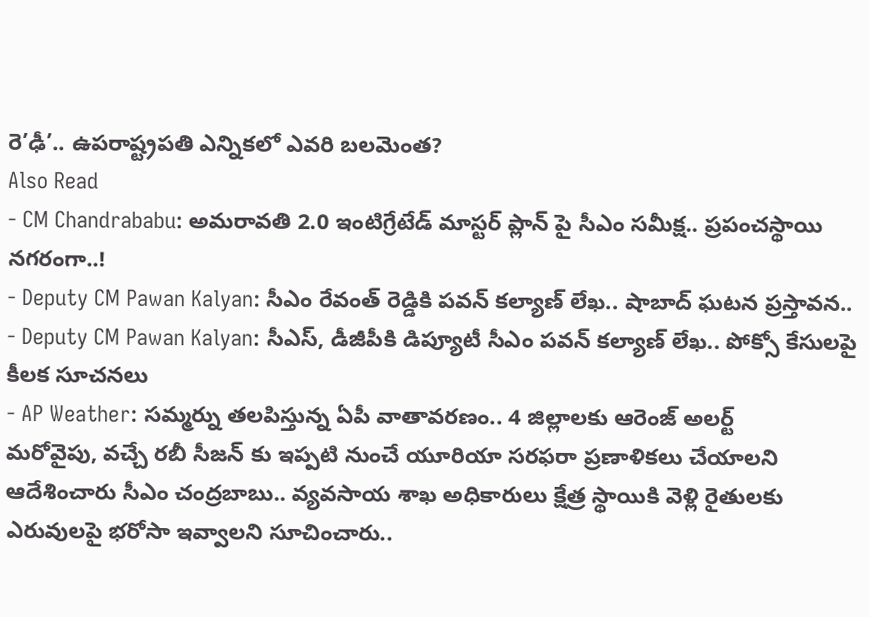రె’ఢీ’.. ఉపరాష్ట్రపతి ఎన్నికలో ఎవరి బలమెంత?
Also Read
- CM Chandrababu: అమరావతి 2.0 ఇంటిగ్రేటేడ్ మాస్టర్ ప్లాన్ పై సీఎం సమీక్ష.. ప్రపంచస్థాయి నగరంగా..!
- Deputy CM Pawan Kalyan: సీఎం రేవంత్ రెడ్డికి పవన్ కల్యాణ్ లేఖ.. షాబాద్ ఘటన ప్రస్తావన..
- Deputy CM Pawan Kalyan: సీఎస్, డీజీపీకి డిప్యూటీ సీఎం పవన్ కల్యాణ్ లేఖ.. పోక్సో కేసులపై కీలక సూచనలు
- AP Weather: సమ్మర్ను తలపిస్తున్న ఏపీ వాతావరణం.. 4 జిల్లాలకు ఆరెంజ్ అలర్ట్
మరోవైపు, వచ్చే రబీ సీజన్ కు ఇప్పటి నుంచే యూరియా సరఫరా ప్రణాళికలు చేయాలని ఆదేశించారు సీఎం చంద్రబాబు.. వ్యవసాయ శాఖ అధికారులు క్షేత్ర స్థాయికి వెళ్లి రైతులకు ఎరువులపై భరోసా ఇవ్వాలని సూచించారు..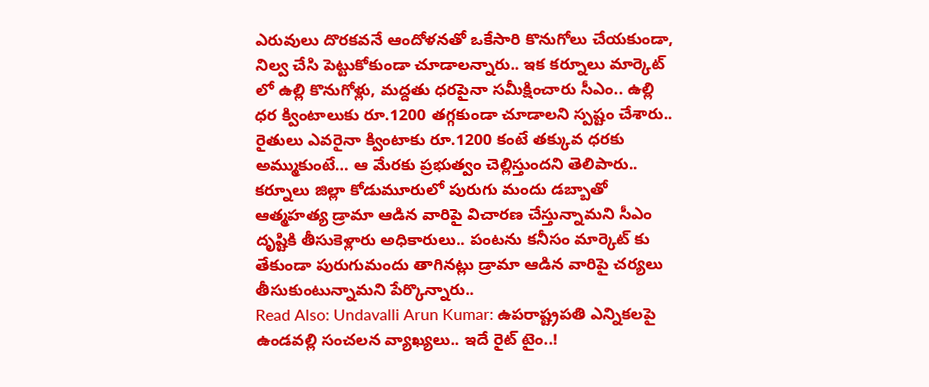ఎరువులు దొరకవనే ఆందోళనతో ఒకేసారి కొనుగోలు చేయకుండా, నిల్వ చేసి పెట్టుకోకుండా చూడాలన్నారు.. ఇక కర్నూలు మార్కెట్ లో ఉల్లి కొనుగోళ్లు, మద్దతు ధరపైనా సమీక్షించారు సీఎం.. ఉల్లి ధర క్వింటాలుకు రూ.1200 తగ్గకుండా చూడాలని స్పష్టం చేశారు.. రైతులు ఎవరైనా క్వింటాకు రూ.1200 కంటే తక్కువ ధరకు అమ్ముకుంటే… ఆ మేరకు ప్రభుత్వం చెల్లిస్తుందని తెలిపారు.. కర్నూలు జిల్లా కోడుమూరులో పురుగు మందు డబ్బాతో ఆత్మహత్య డ్రామా ఆడిన వారిపై విచారణ చేస్తున్నామని సీఎం దృష్టికి తీసుకెళ్లారు అధికారులు.. పంటను కనీసం మార్కెట్ కు తేకుండా పురుగుమందు తాగినట్లు డ్రామా ఆడిన వారిపై చర్యలు తీసుకుంటున్నామని పేర్కొన్నారు..
Read Also: Undavalli Arun Kumar: ఉపరాష్ట్రపతి ఎన్నికలపై ఉండవల్లి సంచలన వ్యాఖ్యలు.. ఇదే రైట్ టైం..!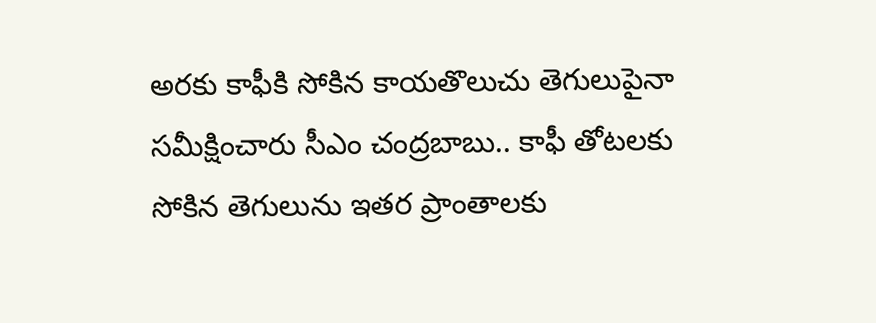అరకు కాఫీకి సోకిన కాయతొలుచు తెగులుపైనా సమీక్షించారు సీఎం చంద్రబాబు.. కాఫీ తోటలకు సోకిన తెగులును ఇతర ప్రాంతాలకు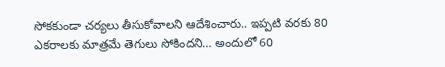సోకకుండా చర్యలు తీసుకోవాలని ఆదేశించారు.. ఇప్పటి వరకు 80 ఎకరాలకు మాత్రమే తెగులు సోకిందని… అందులో 60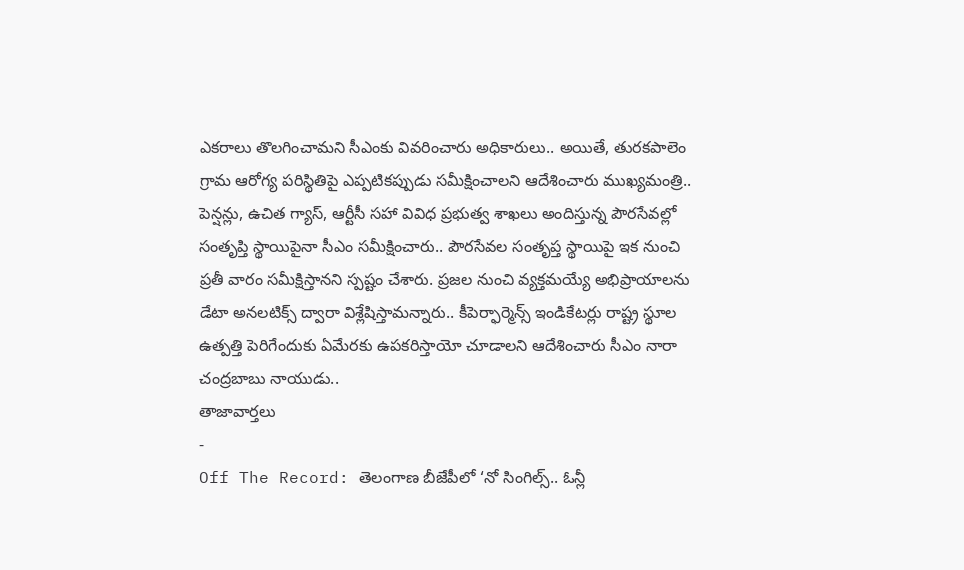ఎకరాలు తొలగించామని సీఎంకు వివరించారు అధికారులు.. అయితే, తురకపాలెం గ్రామ ఆరోగ్య పరిస్థితిపై ఎప్పటికప్పుడు సమీక్షించాలని ఆదేశించారు ముఖ్యమంత్రి.. పెన్షన్లు, ఉచిత గ్యాస్, ఆర్టీసీ సహా వివిధ ప్రభుత్వ శాఖలు అందిస్తున్న పౌరసేవల్లో సంతృప్తి స్థాయిపైనా సీఎం సమీక్షించారు.. పౌరసేవల సంతృప్త స్థాయిపై ఇక నుంచి ప్రతీ వారం సమీక్షిస్తానని స్పష్టం చేశారు. ప్రజల నుంచి వ్యక్తమయ్యే అభిప్రాయాలను డేటా అనలటిక్స్ ద్వారా విశ్లేషిస్తామన్నారు.. కీపెర్ఫార్మెన్స్ ఇండికేటర్లు రాష్ట్ర స్థూల ఉత్పత్తి పెరిగేందుకు ఏమేరకు ఉపకరిస్తాయో చూడాలని ఆదేశించారు సీఎం నారా చంద్రబాబు నాయుడు..
తాజావార్తలు
-
Off The Record: తెలంగాణ బీజేపీలో ‘నో సింగిల్స్.. ఓన్లీ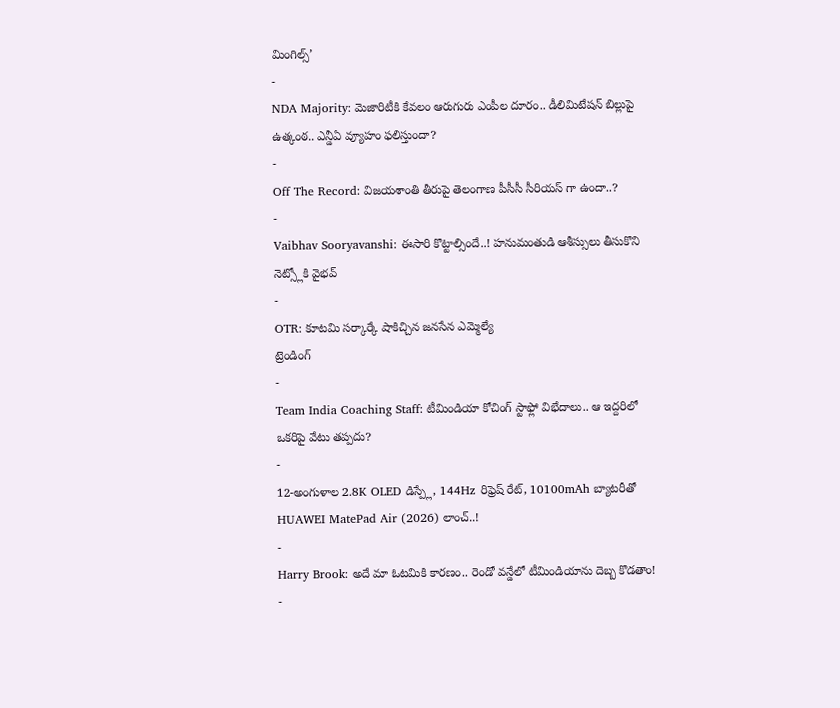మింగిల్స్’
-
NDA Majority: మెజారిటీకి కేవలం ఆరుగురు ఎంపీల దూరం.. డీలిమిటేషన్ బిల్లుపై ఉత్కంఠ.. ఎన్డీఏ వ్యూహం ఫలిస్తుందా?
-
Off The Record: విజయశాంతి తీరుపై తెలంగాణ పీసీసీ సీరియస్ గా ఉందా..?
-
Vaibhav Sooryavanshi: ఈసారి కొట్టాల్సిందే..! హనుమంతుడి ఆశీస్సులు తీసుకొని నెట్స్లోకి వైభవ్
-
OTR: కూటమి సర్కార్కే షాకిచ్చిన జనసేన ఎమ్మెల్యే
ట్రెండింగ్
-
Team India Coaching Staff: టీమిండియా కోచింగ్ స్టాఫ్లో విభేదాలు.. ఆ ఇద్దరిలో ఒకరిపై వేటు తప్పదు?
-
12-అంగుళాల 2.8K OLED డిస్ప్లే, 144Hz రిఫ్రెష్ రేట్, 10100mAh బ్యాటరీతో HUAWEI MatePad Air (2026) లాంచ్..!
-
Harry Brook: అదే మా ఓటమికి కారణం.. రెండో వన్డేలో టీమిండియాను దెబ్బ కొడతాం!
-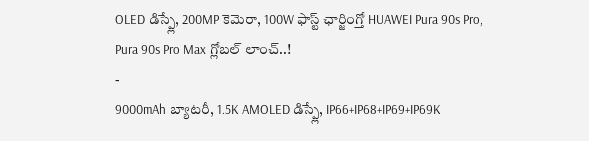OLED డిస్ప్లే, 200MP కెమెరా, 100W ఫాస్ట్ ఛార్జింగ్తో HUAWEI Pura 90s Pro, Pura 90s Pro Max గ్లోబల్ లాంచ్..!
-
9000mAh బ్యాటరీ, 1.5K AMOLED డిస్ప్లే, IP66+IP68+IP69+IP69K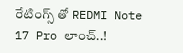రేటింగ్స్ తో REDMI Note 17 Pro లాంచ్..!